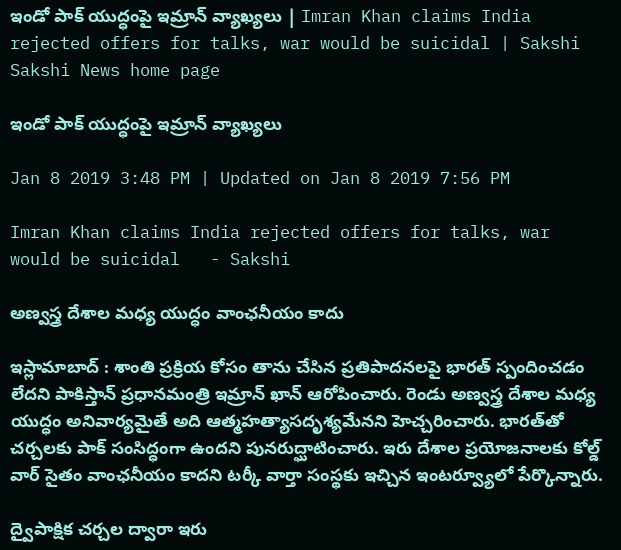ఇండో పాక్‌ యుద్ధంపై ఇమ్రాన్‌ వ్యాఖ్యలు | Imran Khan claims India rejected offers for talks, war would be suicidal | Sakshi
Sakshi News home page

ఇండో పాక్‌ యుద్ధంపై ఇమ్రాన్‌ వ్యాఖ్యలు

Jan 8 2019 3:48 PM | Updated on Jan 8 2019 7:56 PM

Imran Khan claims India rejected offers for talks, war would be suicidal   - Sakshi

అణ్వస్త్ర దేశాల మధ్య యుద్ధం వాంఛనీయం కాదు

ఇస్లామాబాద్‌ : శాంతి ప్రక్రియ కోసం తాను చేసిన ప్రతిపాదనలపై భారత్‌ స్పందించడం లేదని పాకిస్తాన్‌ ప్రధానమంత్రి ఇమ్రాన్‌ ఖాన్‌ ఆరోపించారు. రెండు అణ్వస్త్ర దేశాల మధ్య యుద్ధం అనివార్యమైతే అది ఆత్మహత్యాసదృశ్యమేనని హెచ్చరించారు. భారత్‌తో చర్చలకు పాక్‌ సంసిద్ధంగా ఉందని పునరుద్ఘాటించారు. ఇరు దేశాల ప్రయోజనాలకు కోల్డ్‌ వార్‌ సైతం వాంఛనీయం కాదని టర్కీ వార్తా సంస్థకు ఇచ్చిన ఇంటర్వ్యూలో పేర్కొన్నారు.

ద్వైపాక్షిక చర్చల ద్వారా ఇరు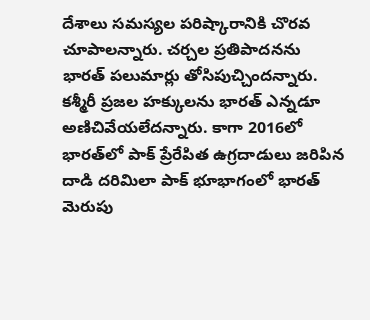దేశాలు సమస్యల పరిష్కారానికి చొరవ చూపాలన్నారు. చర్చల ప్రతిపాదనను భారత్‌ పలుమార్లు తోసిపుచ్చిందన్నారు. కశ్మీరీ ప్రజల హక్కులను భారత్‌ ఎన్నడూ అణిచివేయలేదన్నారు. కాగా 2016లో భారత్‌లో పాక్‌ ప్రేరేపిత ఉగ్రదాడులు జరిపిన దాడి దరిమిలా పాక్‌ భూభాగంలో భారత్‌ మెరుపు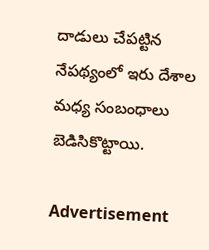దాడులు చేపట్టిన నేపథ్యం‍లో ఇరు దేశాల మధ్య సంబంధాలు బెడిసికొట్టాయి.

Advertisement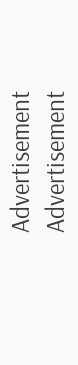Advertisement
Advertisement